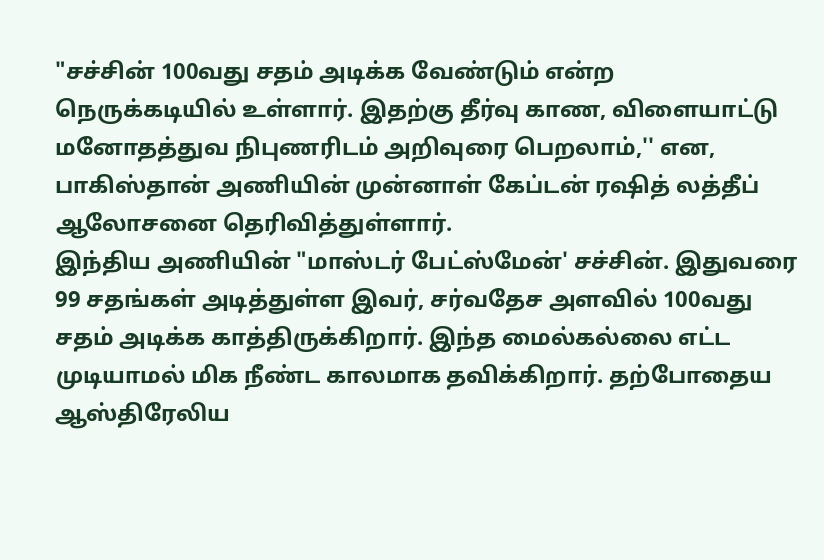"சச்சின் 100வது சதம் அடிக்க வேண்டும் என்ற நெருக்கடியில் உள்ளார். இதற்கு தீர்வு காண, விளையாட்டு மனோதத்துவ நிபுணரிடம் அறிவுரை பெறலாம்,'' என, பாகிஸ்தான் அணியின் முன்னாள் கேப்டன் ரஷித் லத்தீப் ஆலோசனை தெரிவித்துள்ளார்.
இந்திய அணியின் "மாஸ்டர் பேட்ஸ்மேன்' சச்சின். இதுவரை 99 சதங்கள் அடித்துள்ள இவர், சர்வதேச அளவில் 100வது சதம் அடிக்க காத்திருக்கிறார். இந்த மைல்கல்லை எட்ட முடியாமல் மிக நீண்ட காலமாக தவிக்கிறார். தற்போதைய ஆஸ்திரேலிய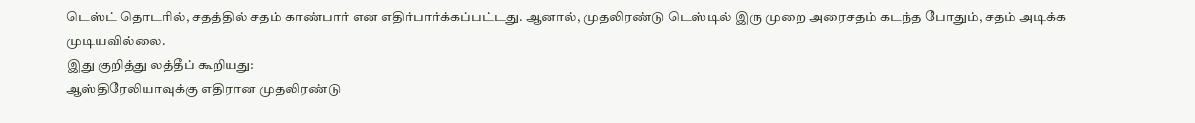டெஸ்ட் தொடரில், சதத்தில் சதம் காண்பார் என எதிர்பார்க்கப்பட்டது. ஆனால், முதலிரண்டு டெஸ்டில் இரு முறை அரைசதம் கடந்த போதும், சதம் அடிக்க முடியவில்லை.
இது குறித்து லத்தீப் கூறியது:
ஆஸ்திரேலியாவுக்கு எதிரான முதலிரண்டு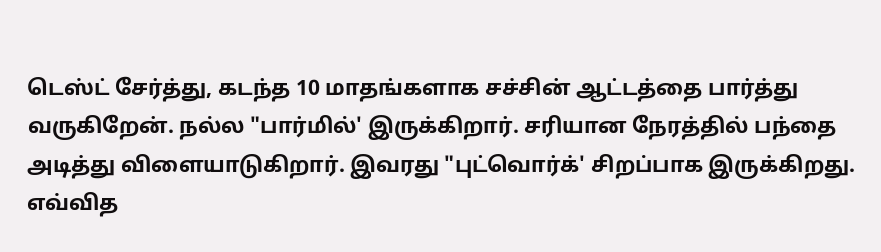டெஸ்ட் சேர்த்து, கடந்த 10 மாதங்களாக சச்சின் ஆட்டத்தை பார்த்து வருகிறேன். நல்ல "பார்மில்' இருக்கிறார். சரியான நேரத்தில் பந்தை அடித்து விளையாடுகிறார். இவரது "புட்வொர்க்' சிறப்பாக இருக்கிறது. எவ்வித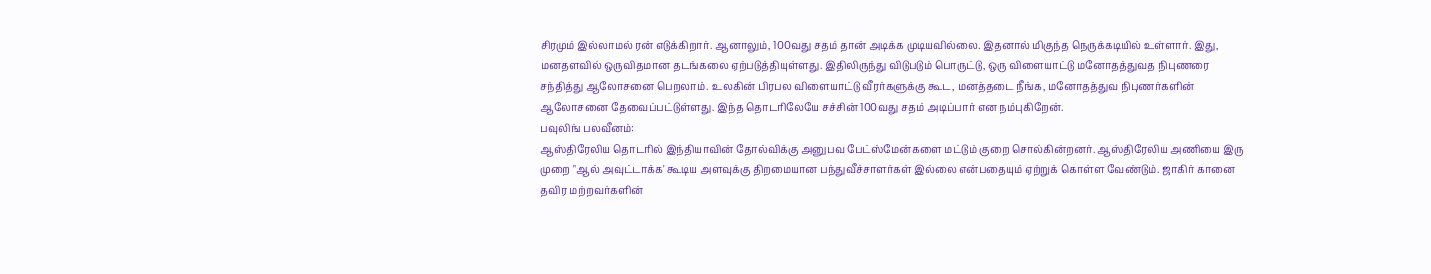சிரமும் இல்லாமல் ரன் எடுக்கிறார். ஆனாலும், 100வது சதம் தான் அடிக்க முடியவில்லை. இதனால் மிகுந்த நெருக்கடியில் உள்ளார். இது, மனதளவில் ஒருவிதமான தடங்கலை ஏற்படுத்தியுள்ளது. இதிலிருந்து விடுபடும் பொருட்டு, ஒரு விளையாட்டு மனோதத்துவத நிபுணரை சந்தித்து ஆலோசனை பெறலாம். உலகின் பிரபல விளையாட்டு வீரர்களுக்கு கூட, மனத்தடை நீங்க, மனோதத்துவ நிபுணர்களின் ஆலோசனை தேவைப்பட்டுள்ளது. இந்த தொடரிலேயே சச்சின் 100வது சதம் அடிப்பார் என நம்புகிறேன்.
பவுலிங் பலவீனம்:
ஆஸ்திரேலிய தொடரில் இந்தியாவின் தோல்விக்கு அனுபவ பேட்ஸ்மேன்களை மட்டும் குறை சொல்கின்றனர். ஆஸ்திரேலிய அணியை இரு முறை "ஆல் அவுட்டாக்க' கூடிய அளவுக்கு திறமையான பந்துவீச்சாளர்கள் இல்லை என்பதையும் ஏற்றுக் கொள்ள வேண்டும். ஜாகிர் கானை தவிர மற்றவர்களின்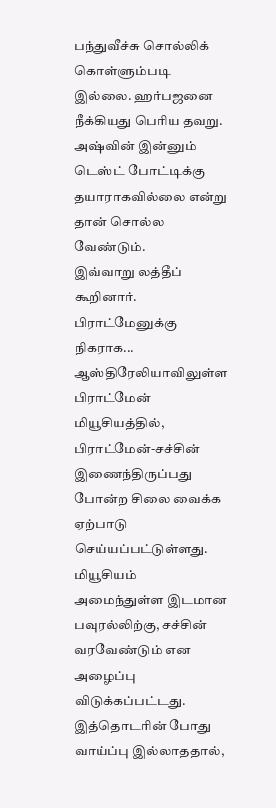பந்துவீச்சு சொல்லிக் கொள்ளும்படி இல்லை. ஹர்பஜனை நீக்கியது பெரிய தவறு. அஷ்வின் இன்னும் டெஸ்ட் போட்டிக்கு தயாராகவில்லை என்று தான் சொல்ல வேண்டும்.
இவ்வாறு லத்தீப் கூறினார்.
பிராட்மேனுக்கு நிகராக...
ஆஸ்திரேலியாவிலுள்ள பிராட்மேன் மியூசியத்தில், பிராட்மேன்-சச்சின் இணைந்திருப்பது போன்ற சிலை வைக்க ஏற்பாடு செய்யப்பட்டுள்ளது. மியூசியம் அமைந்துள்ள இடமான பவுரல்லிற்கு, சச்சின் வரவேண்டும் என அழைப்பு விடுக்கப்பட்டது. இத்தொடரின் போது வாய்ப்பு இல்லாததால்,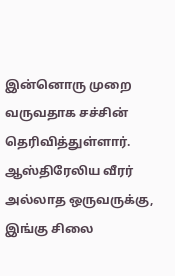இன்னொரு முறை வருவதாக சச்சின் தெரிவித்துள்ளார். ஆஸ்திரேலிய வீரர் அல்லாத ஒருவருக்கு, இங்கு சிலை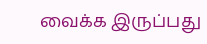வைக்க இருப்பது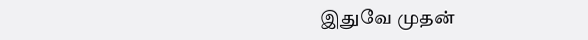இதுவே முதன்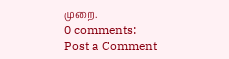முறை.
0 comments:
Post a Comment